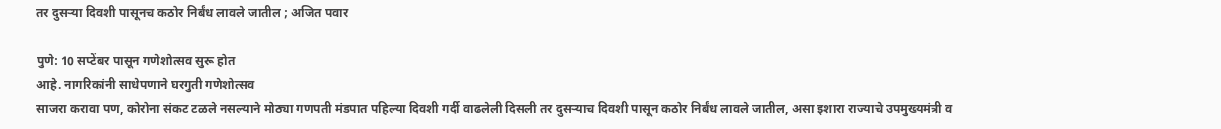तर दुसऱ्या दिवशी पासूनच कठोर निर्बंध लावले जातील ; अजित पवार

पुणे: 10 सप्टेंबर पासून गणेशोत्सव सुरू होत
आहे. नागरिकांनी साधेपणाने घरगुती गणेशोत्सव
साजरा करावा पण, कोरोना संकट टळले नसल्याने मोठ्या गणपती मंडपात पहिल्या दिवशी गर्दी वाढलेली दिसली तर दुसऱ्याच दिवशी पासून कठोर निर्बंध लावले जातील, असा इशारा राज्याचे उपमुख्यमंत्री व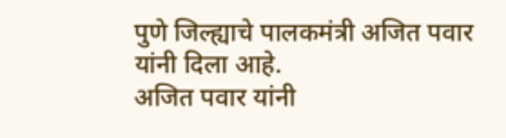पुणे जिल्ह्याचे पालकमंत्री अजित पवार यांनी दिला आहे.
अजित पवार यांनी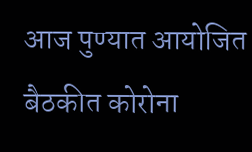आज पुण्यात आयोजित बैठकीत कोरोना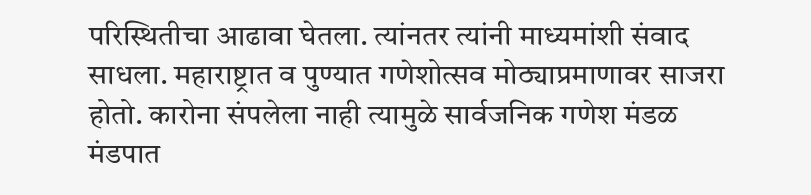परिस्थितीचा आढावा घेतला. त्यांनतर त्यांनी माध्यमांशी संवाद साधला. महाराष्ट्रात व पुण्यात गणेशोत्सव मोठ्याप्रमाणावर साजरा होतो. कारोना संपलेला नाही त्यामुळे सार्वजनिक गणेश मंडळ मंडपात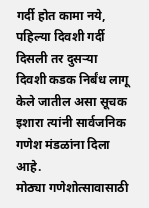गर्दी होत कामा नये, पहिल्या दिवशी गर्दी दिसली तर दुसऱ्या दिवशी कडक निर्बंध लागू केले जातील असा सूचक इशारा त्यांनी सार्वजनिक गणेश मंडळांना दिला आहे.
मोठ्या गणेशोत्सावासाठी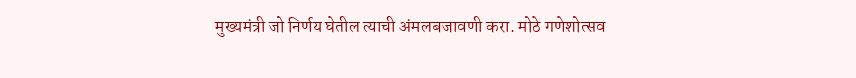मुख्यमंत्री जो निर्णय घेतील त्याची अंमलबजावणी करा. मोठे गणेशोत्सव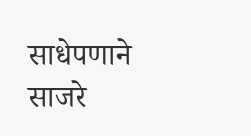साधेपणाने साजरे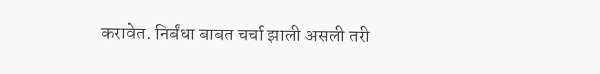करावेत. निर्बंधा बाबत चर्चा झाली असली तरी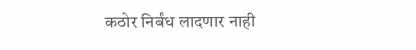कठोर निर्बंध लादणार नाही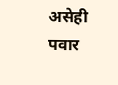असेही पवार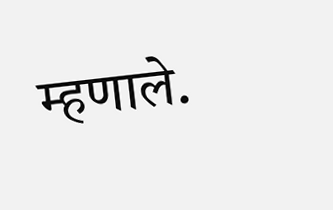म्हणाले.